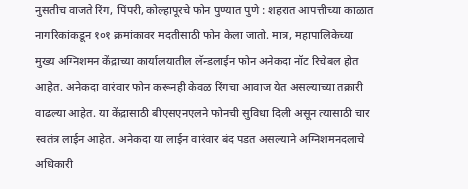नुसतीच वाजते रिंग, पिंपरी, कोल्हापूरचे फोन पुण्यात पुणे : शहरात आपत्तीच्या काळात नागरिकांकडून १०१ क्रमांकावर मदतीसाठी फोन केला जातो. मात्र, महापालिकेच्या मुख्य अग्निशमन केंद्राच्या कार्यालयातील लॅन्डलाईन फोन अनेकदा नॉट रिचेबल होत आहेत. अनेकदा वारंवार फोन करूनही केवळ रिंगचा आवाज येत असल्याच्या तक्रारी वाढल्या आहेत. या केंद्रासाठी बीएसएनएलने फोनची सुविधा दिली असून त्यासाठी चार स्वतंत्र लाईन आहेत. अनेकदा या लाईन वारंवार बंद पडत असल्याने अग्निशमनदलाचे अधिकारी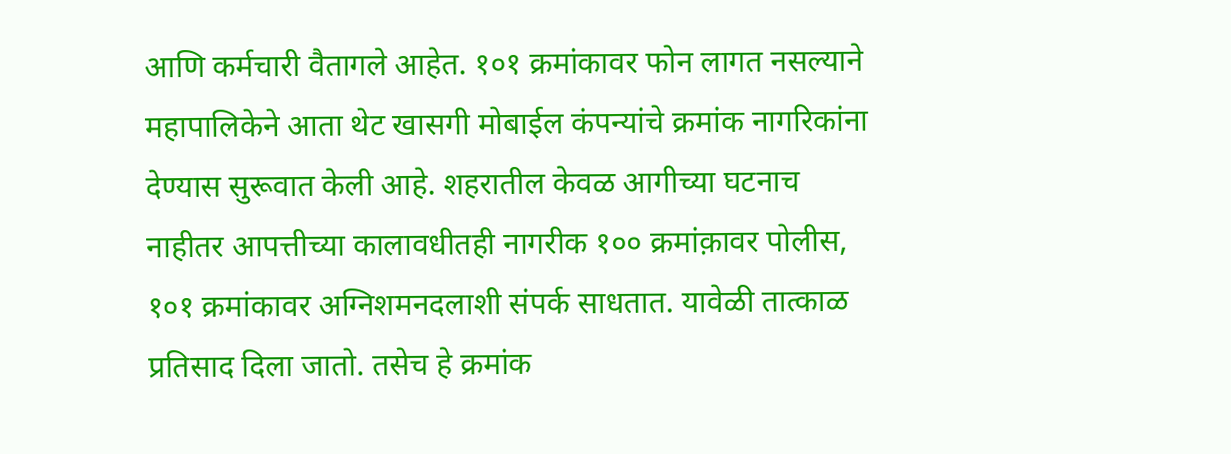आणि कर्मचारी वैतागले आहेत. १०१ क्रमांकावर फोन लागत नसल्याने महापालिकेने आता थेट खासगी मोबाईल कंपन्यांचे क्रमांक नागरिकांना देण्यास सुरूवात केली आहे. शहरातील केवळ आगीच्या घटनाच नाहीतर आपत्तीच्या कालावधीतही नागरीक १०० क्रमांक़ावर पोलीस, १०१ क्रमांकावर अग्निशमनदलाशी संपर्क साधतात. यावेळी तात्काळ प्रतिसाद दिला जातो. तसेच हे क्रमांक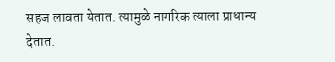सहज लावता येतात. त्यामुळे नागरिक त्याला प्राधान्य देतात.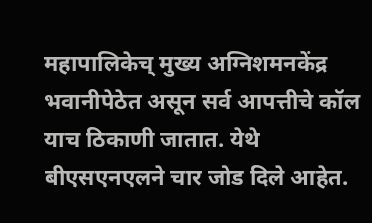महापालिकेच् मुख्य अग्निशमनकेंद्र भवानीपेठेत असून सर्व आपत्तीचे कॉल याच ठिकाणी जातात. येथे बीएसएनएलने चार जोड दिले आहेत.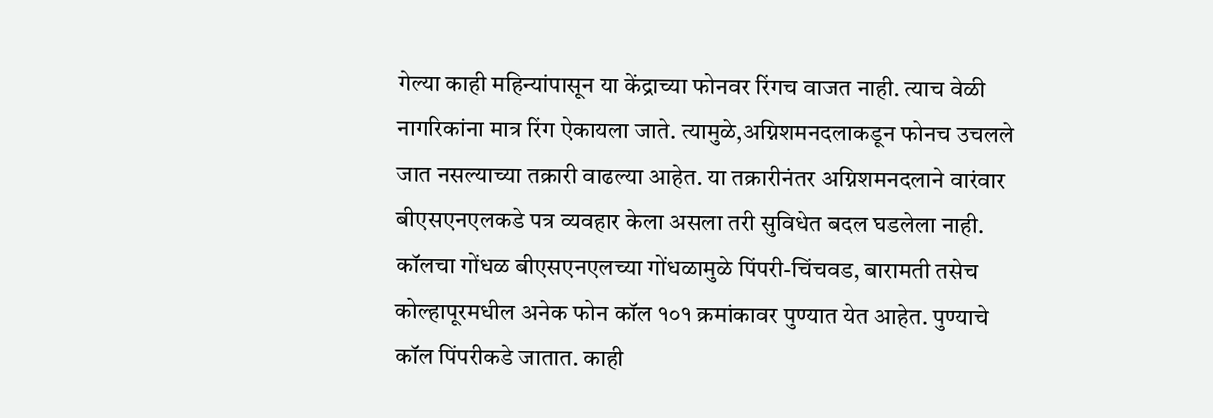गेल्या काही महिन्यांपासून या केंद्राच्या फोनवर रिंगच वाजत नाही. त्याच वेळी नागरिकांना मात्र रिंग ऐकायला जाते. त्यामुळे,अग्निशमनदलाकडून फोनच उचलले जात नसल्याच्या तक्रारी वाढल्या आहेत. या तक्रारीनंतर अग्निशमनदलाने वारंवार बीएसएनएलकडे पत्र व्यवहार केला असला तरी सुविधेत बदल घडलेला नाही. कॉलचा गोंधळ बीएसएनएलच्या गोंधळामुळे पिंपरी-चिंचवड, बारामती तसेच कोल्हापूरमधील अनेक फोन कॉल १०१ क्रमांकावर पुण्यात येत आहेत. पुण्याचे कॉल पिंपरीकडे जातात. काही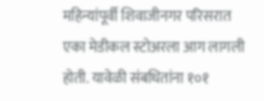महिन्यांपूर्वी शिवाजीनगर परिसरात एका मेडीकल स्टोअरला आग लागली होती. यावेळी संबधितांना १०१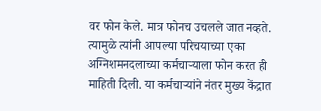वर फोन केले. मात्र फोनच उचलले जात नव्हते. त्यामुळे त्यांनी आपल्या परिचयाच्या एका अग्निशमनदलाच्या कर्मचाऱ्याला फोन करत ही माहिती दिली. या कर्मचाऱ्यांने नंतर मुख्य केंद्रात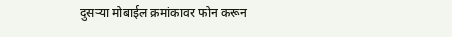दुसऱ्या मोबाईल क्रमांकावर फोन करून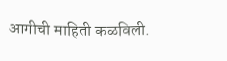आगीची माहिती कळविली.